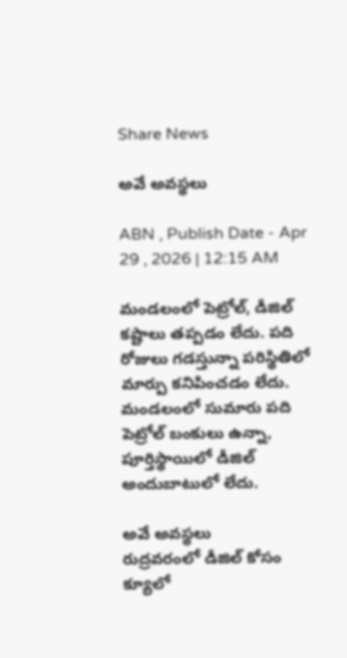Share News

అవే అవస్థలు

ABN , Publish Date - Apr 29 , 2026 | 12:15 AM

మండలంలో పెట్రోల్‌, డీజిల్‌ కష్టాలు తప్పడం లేదు. పది రోజులు గడస్తున్నా పరిస్థితిలో మార్పు కనిపించడం లేదు. మండలంలో సుమారు పది పెట్రోల్‌ బంకులు ఉన్నా, పూర్తిస్థాయిలో డీజిల్‌ అందుబాటులో లేదు.

అవే అవస్థలు
రుద్రవరంలో డీజిల్‌ కోసం క్యూలో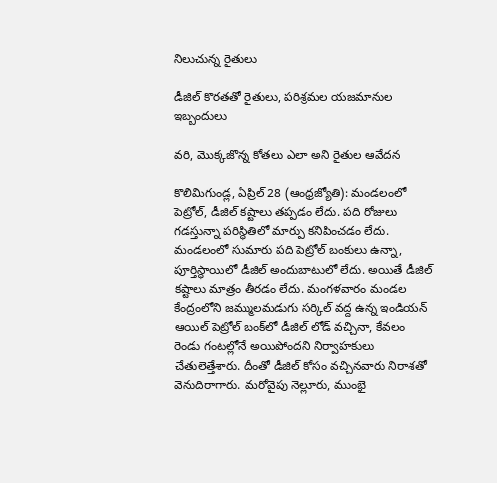నిలుచున్న రైతులు

డీజిల్‌ కొరతతో రైతులు, పరిశ్రమల యజమానుల ఇబ్బందులు

వరి, మొక్కజొన్న కోతలు ఎలా అని రైతుల ఆవేదన

కొలిమిగుండ్ల, ఏప్రిల్‌ 28 (ఆంధ్రజ్యోతి): మండలంలో పెట్రోల్‌, డీజిల్‌ కష్టాలు తప్పడం లేదు. పది రోజులు గడస్తున్నా పరిస్థితిలో మార్పు కనిపించడం లేదు. మండలంలో సుమారు పది పెట్రోల్‌ బంకులు ఉన్నా, పూర్తిస్థాయిలో డీజిల్‌ అందుబాటులో లేదు. అయితే డీజిల్‌ కష్టాలు మాత్రం తీరడం లేదు. మంగళవారం మండల కేంద్రంలోని జమ్ములమడుగు సర్కిల్‌ వద్ద ఉన్న ఇండియన్‌ ఆయిల్‌ పెట్రోల్‌ బంక్‌లో డీజిల్‌ లోడ్‌ వచ్చినా, కేవలం రెండు గంటల్లోనే అయిపోందని నిర్వాహకులు చేతులెత్తేశారు. దీంతో డీజిల్‌ కోసం వచ్చినవారు నిరాశతో వెనుదిరాగారు. మరోవైపు నెల్లూరు, ముంభై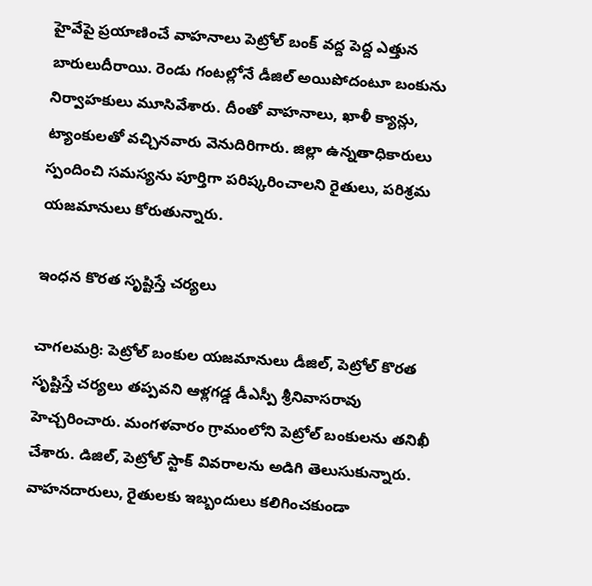హైవేపై ప్రయాణించే వాహనాలు పెట్రోల్‌ బంక్‌ వద్ద పెద్ద ఎత్తున బారులుదీరాయి. రెండు గంటల్లోనే డీజిల్‌ అయిపోదంటూ బంకును నిర్వాహకులు మూసివేశారు. దీంతో వాహనాలు, ఖాళీ క్యాన్లు, ట్యాంకులతో వచ్చినవారు వెనుదిరిగారు. జిల్లా ఉన్నతాధికారులు స్పందించి సమస్యను పూర్తిగా పరిష్కరించాలని రైతులు, పరిశ్రమ యజమానులు కోరుతున్నారు.

ఇంధన కొరత సృష్టిస్తే చర్యలు

చాగలమర్రి: పెట్రోల్‌ బంకుల యజమానులు డీజిల్‌, పెట్రోల్‌ కొరత సృష్టిస్తే చర్యలు తప్పవని ఆళ్లగడ్డ డీఎస్పీ శ్రీనివాసరావు హెచ్చరించారు. మంగళవారం గ్రామంలోని పెట్రోల్‌ బంకులను తనిఖీ చేశారు. డిజిల్‌, పెట్రోల్‌ స్టాక్‌ వివరాలను అడిగి తెలుసుకున్నారు. వాహనదారులు, రైతులకు ఇబ్బందులు కలిగించకుండా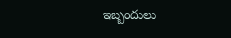ఇబ్బందులు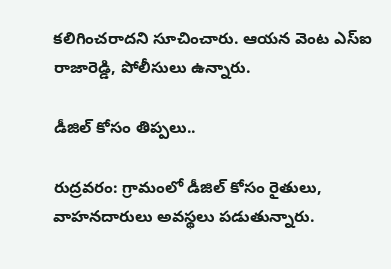కలిగించరాదని సూచించారు. ఆయన వెంట ఎస్‌ఐ రాజారెడ్డి, పోలీసులు ఉన్నారు.

డీజిల్‌ కోసం తిప్పలు..

రుద్రవరం: గ్రామంలో డీజిల్‌ కోసం రైతులు, వాహనదారులు అవస్థలు పడుతున్నారు.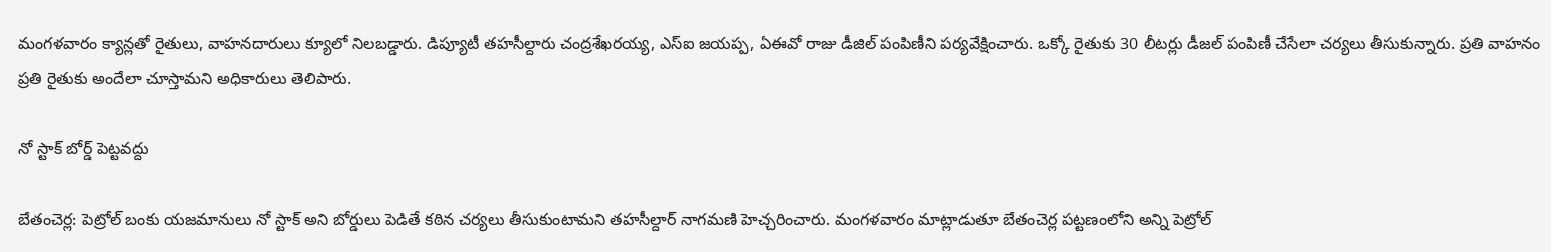మంగళవారం క్యాన్లతో రైతులు, వాహనదారులు క్యూలో నిలబడ్డారు. డిప్యూటీ తహసీల్దారు చంద్రశేఖరయ్య, ఎస్‌ఐ జయప్ప, ఏఈవో రాజు డీజిల్‌ పంపిణీని పర్యవేక్షించారు. ఒక్కో రైతుకు 30 లీటర్లు డీజల్‌ పంపిణీ చేసేలా చర్యలు తీసుకున్నారు. ప్రతి వాహనం ప్రతి రైతుకు అందేలా చూస్తామని అధికారులు తెలిపారు.

నో స్టాక్‌ బోర్డ్‌ పెట్టవద్దు

బేతంచెర్ల: పెట్రోల్‌ బంకు యజమానులు నో స్టాక్‌ అని బోర్డులు పెడితే కఠిన చర్యలు తీసుకుంటామని తహసీల్దార్‌ నాగమణి హెచ్చరించారు. మంగళవారం మాట్లాడుతూ బేతంచెర్ల పట్టణంలోని అన్ని పెట్రోల్‌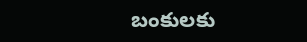బంకులకు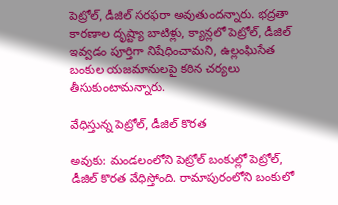పెట్రోల్‌, డీజిల్‌ సరఫరా అవుతుందన్నారు. భద్రతా కారణాల దృష్ట్యా బాటిళ్లు, క్యాన్లలో పెట్రోల్‌, డీజిల్‌ ఇవ్వడం పూర్తిగా నిషేధించామని, ఉల్లంఘిసేత బంకుల యజమానులపై కఠిన చర్యలు తీసుకుంటామన్నారు.

వేధిస్తున్న పెట్రోల్‌, డీజిల్‌ కొరత

అవుకు: మండలంలోని పెట్రోల్‌ బంకుల్లో పెట్రోల్‌, డీజిల్‌ కొరత వేధిస్తోంది. రామాపురంలోని బంకులో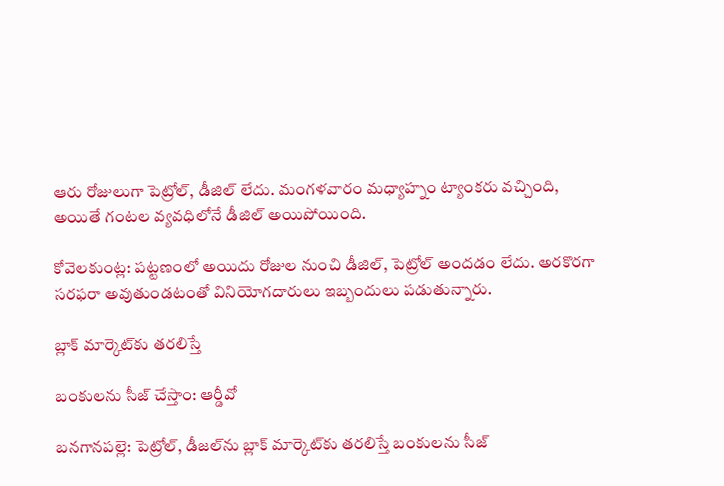ఆరు రోజులుగా పెట్రోల్‌, డీజిల్‌ లేదు. మంగళవారం మధ్యాహ్నం ట్యాంకరు వచ్చింది, అయితే గంటల వ్యవధిలోనే డీజిల్‌ అయిపోయింది.

కోవెలకుంట్ల: పట్టణంలో అయిదు రోజుల నుంచి డీజిల్‌, పెట్రోల్‌ అందడం లేదు. అరకొరగా సరఫరా అవుతుండటంతో వినియోగదారులు ఇబ్బందులు పడుతున్నారు.

బ్లాక్‌ మార్కెట్‌కు తరలిస్తే

బంకులను సీజ్‌ చేస్తాం: ఆర్డీవో

బనగానపల్లె: పెట్రోల్‌, డీజల్‌ను బ్లాక్‌ మార్కెట్‌కు తరలిస్తే బంకులను సీజ్‌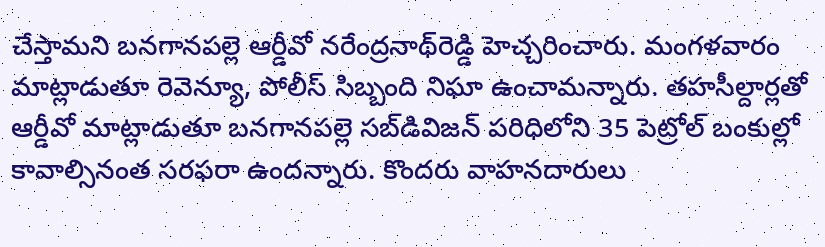చేస్తామని బనగానపల్లె ఆర్డీవో నరేంద్రనాథ్‌రెడ్డి హెచ్చరించారు. మంగళవారం మాట్లాడుతూ రెవెన్యూ, పోలీస్‌ సిబ్బంది నిఘా ఉంచామన్నారు. తహసీల్దార్లతో ఆర్డీవో మాట్లాడుతూ బనగానపల్లె సబ్‌డివిజన్‌ పరిధిలోని 35 పెట్రోల్‌ బంకుల్లో కావాల్సినంత సరఫరా ఉందన్నారు. కొందరు వాహనదారులు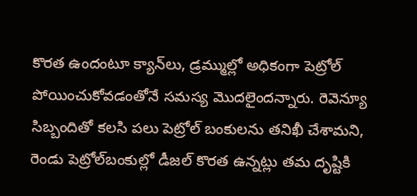కొరత ఉందంటూ క్యాన్‌లు, డ్రమ్ముల్లో అధికంగా పెట్రోల్‌ పోయించుకోవడంతోనే సమస్య మొదలైందన్నారు. రెవెన్యూ సిబ్బందితో కలసి పలు పెట్రోల్‌ బంకులను తనిఖీ చేశామని, రెండు పెట్రోల్‌బంకుల్లో డీజల్‌ కొరత ఉన్నట్లు తమ దృష్టికి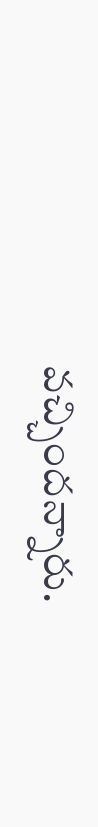వచ్చిందన్నారు.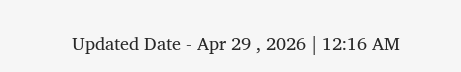Updated Date - Apr 29 , 2026 | 12:16 AM